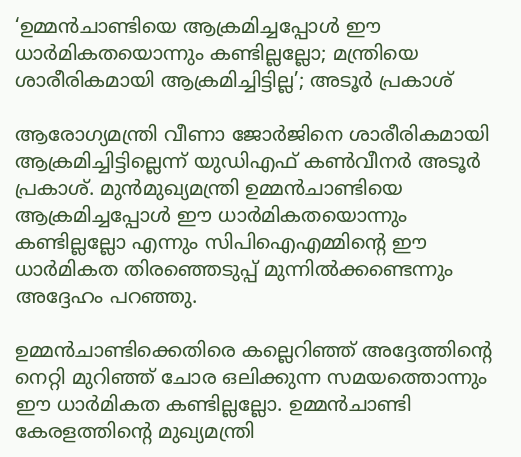‘ഉമ്മന്‍ചാണ്ടിയെ ആക്രമിച്ചപ്പോള്‍ ഈ ധാര്‍മികതയൊന്നും കണ്ടില്ലല്ലോ; മന്ത്രിയെ ശാരീരികമായി ആക്രമിച്ചിട്ടില്ല’; അടൂര്‍ പ്രകാശ്

ആരോഗ്യമന്ത്രി വീണാ ജോര്‍ജിനെ ശാരീരികമായി ആക്രമിച്ചിട്ടില്ലെന്ന് യുഡിഎഫ് കണ്‍വീനര്‍ അടൂര്‍ പ്രകാശ്. മുന്‍മുഖ്യമന്ത്രി ഉമ്മന്‍ചാണ്ടിയെ ആക്രമിച്ചപ്പോള്‍ ഈ ധാര്‍മികതയൊന്നും കണ്ടില്ലല്ലോ എന്നും സിപിഐഎമ്മിന്റെ ഈ ധാര്‍മികത തിരഞ്ഞെടുപ്പ് മുന്നില്‍ക്കണ്ടെന്നും അദ്ദേഹം പറഞ്ഞു.

ഉമ്മന്‍ചാണ്ടിക്കെതിരെ കല്ലെറിഞ്ഞ് അദ്ദേത്തിന്റെ നെറ്റി മുറിഞ്ഞ് ചോര ഒലിക്കുന്ന സമയത്തൊന്നും ഈ ധാര്‍മികത കണ്ടില്ലല്ലോ. ഉമ്മന്‍ചാണ്ടി കേരളത്തിന്റെ മുഖ്യമന്ത്രി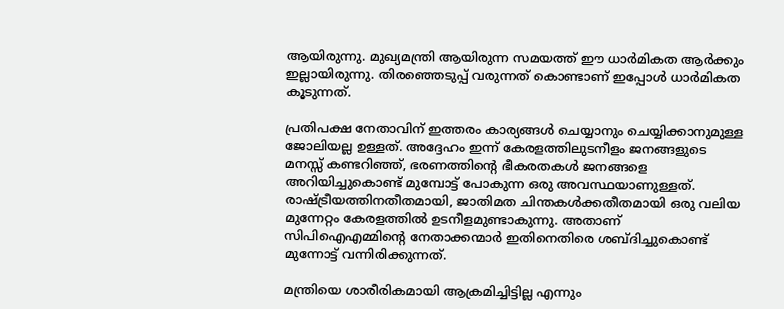ആയിരുന്നു. മുഖ്യമന്ത്രി ആയിരുന്ന സമയത്ത് ഈ ധാര്‍മികത ആര്‍ക്കും ഇല്ലായിരുന്നു. തിരഞ്ഞെടുപ്പ് വരുന്നത് കൊണ്ടാണ് ഇപ്പോള്‍ ധാര്‍മികത കൂടുന്നത്.

പ്രതിപക്ഷ നേതാവിന് ഇത്തരം കാര്യങ്ങള്‍ ചെയ്യാനും ചെയ്യിക്കാനുമുള്ള ജോലിയല്ല ഉള്ളത്. അദ്ദേഹം ഇന്ന് കേരളത്തിലുടനീളം ജനങ്ങളുടെ മനസ്സ് കണ്ടറിഞ്ഞ്, ഭരണത്തിന്റെ ഭീകരതകള്‍ ജനങ്ങളെ അറിയിച്ചുകൊണ്ട് മുമ്പോട്ട് പോകുന്ന ഒരു അവസ്ഥയാണുള്ളത്. രാഷ്ട്രീയത്തിനതീതമായി, ജാതിമത ചിന്തകള്‍ക്കതീതമായി ഒരു വലിയ മുന്നേറ്റം കേരളത്തില്‍ ഉടനീളമുണ്ടാകുന്നു. അതാണ് സിപിഐഎമ്മിന്റെ നേതാക്കന്മാര്‍ ഇതിനെതിരെ ശബ്ദിച്ചുകൊണ്ട് മുന്നോട്ട് വന്നിരിക്കുന്നത്.

മന്ത്രിയെ ശാരീരികമായി ആക്രമിച്ചിട്ടില്ല എന്നും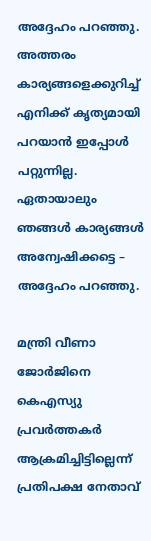അദ്ദേഹം പറഞ്ഞു. അത്തരം കാര്യങ്ങളെക്കുറിച്ച് എനിക്ക് കൃത്യമായി പറയാന്‍ ഇപ്പോള്‍ പറ്റുന്നില്ല. ഏതായാലും ഞങ്ങള്‍ കാര്യങ്ങള്‍ അന്വേഷിക്കട്ടെ – അദ്ദേഹം പറഞ്ഞു.

മന്ത്രി വീണാ ജോര്‍ജിനെ കെഎസ്യു പ്രവര്‍ത്തകര്‍ ആക്രമിച്ചിട്ടില്ലെന്ന് പ്രതിപക്ഷ നേതാവ്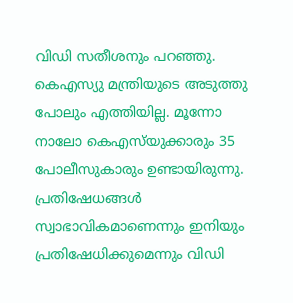വിഡി സതീശനും പറഞ്ഞു. കെഎസ്യു മന്ത്രിയുടെ അടുത്തു പോലും എത്തിയില്ല. മൂന്നോ നാലോ കെഎസ്‌യുക്കാരും 35 പോലീസുകാരും ഉണ്ടായിരുന്നു. പ്രതിഷേധങ്ങള്‍ സ്വാഭാവികമാണെന്നും ഇനിയും പ്രതിഷേധിക്കുമെന്നും വിഡി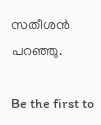സതീശന്‍ പറഞ്ഞു.

Be the first to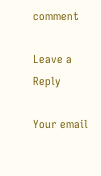comment

Leave a Reply

Your email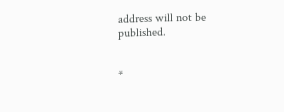address will not be published.


*